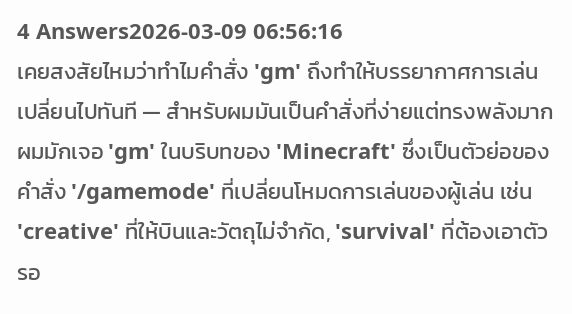4 Answers2026-03-09 06:56:16
เคยสงสัยไหมว่าทำไมคำสั่ง 'gm' ถึงทำให้บรรยากาศการเล่นเปลี่ยนไปทันที — สำหรับผมมันเป็นคำสั่งที่ง่ายแต่ทรงพลังมาก
ผมมักเจอ 'gm' ในบริบทของ 'Minecraft' ซึ่งเป็นตัวย่อของคำสั่ง '/gamemode' ที่เปลี่ยนโหมดการเล่นของผู้เล่น เช่น 'creative' ที่ให้บินและวัตถุไม่จำกัด, 'survival' ที่ต้องเอาตัวรอ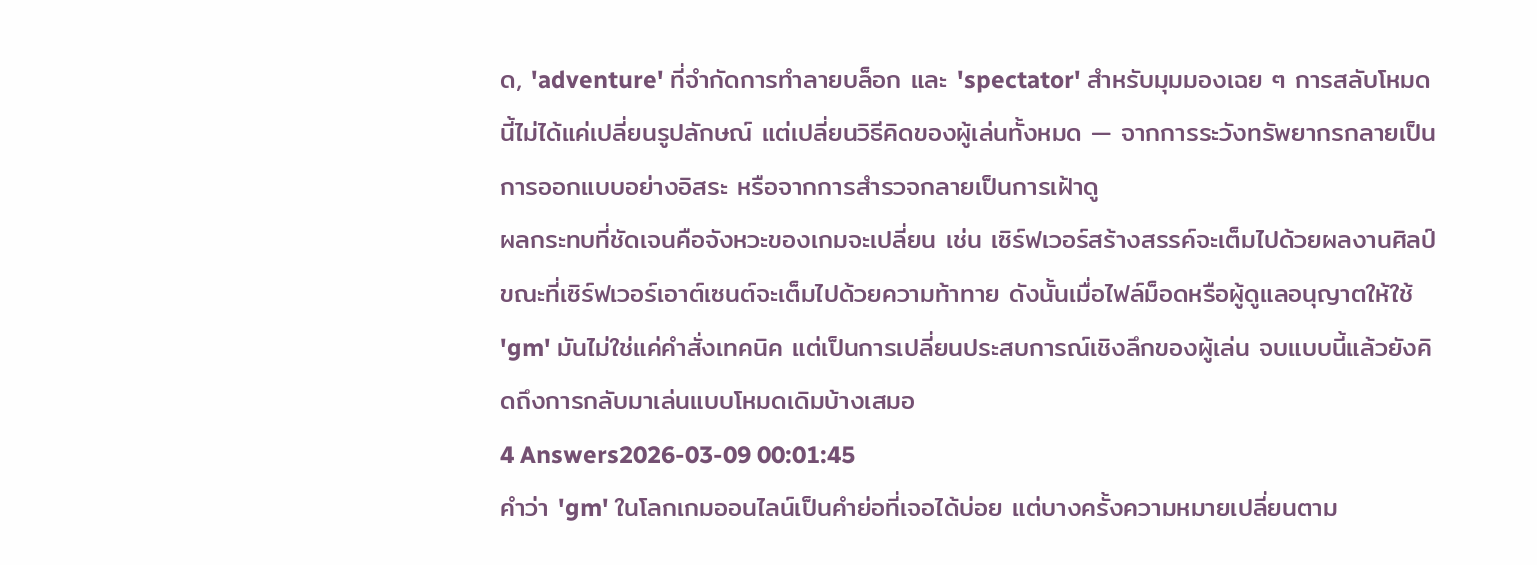ด, 'adventure' ที่จำกัดการทำลายบล็อก และ 'spectator' สำหรับมุมมองเฉย ๆ การสลับโหมดนี้ไม่ได้แค่เปลี่ยนรูปลักษณ์ แต่เปลี่ยนวิธีคิดของผู้เล่นทั้งหมด — จากการระวังทรัพยากรกลายเป็นการออกแบบอย่างอิสระ หรือจากการสำรวจกลายเป็นการเฝ้าดู
ผลกระทบที่ชัดเจนคือจังหวะของเกมจะเปลี่ยน เช่น เซิร์ฟเวอร์สร้างสรรค์จะเต็มไปด้วยผลงานศิลป์ ขณะที่เซิร์ฟเวอร์เอาต์เซนต์จะเต็มไปด้วยความท้าทาย ดังนั้นเมื่อไฟล์ม็อดหรือผู้ดูแลอนุญาตให้ใช้ 'gm' มันไม่ใช่แค่คำสั่งเทคนิค แต่เป็นการเปลี่ยนประสบการณ์เชิงลึกของผู้เล่น จบแบบนี้แล้วยังคิดถึงการกลับมาเล่นแบบโหมดเดิมบ้างเสมอ
4 Answers2026-03-09 00:01:45
คำว่า 'gm' ในโลกเกมออนไลน์เป็นคำย่อที่เจอได้บ่อย แต่บางครั้งความหมายเปลี่ยนตาม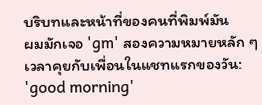บริบทและหน้าที่ของคนที่พิมพ์มัน
ผมมักเจอ 'gm' สองความหมายหลัก ๆ เวลาคุยกับเพื่อนในแชทแรกของวัน: 'good morning'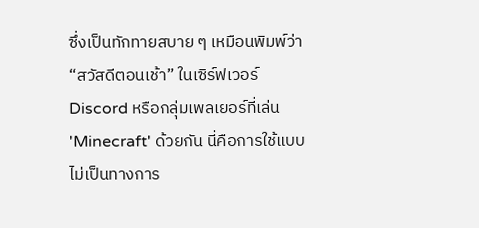ซึ่งเป็นทักทายสบาย ๆ เหมือนพิมพ์ว่า “สวัสดีตอนเช้า” ในเซิร์ฟเวอร์ Discord หรือกลุ่มเพลเยอร์ที่เล่น 'Minecraft' ด้วยกัน นี่คือการใช้แบบไม่เป็นทางการ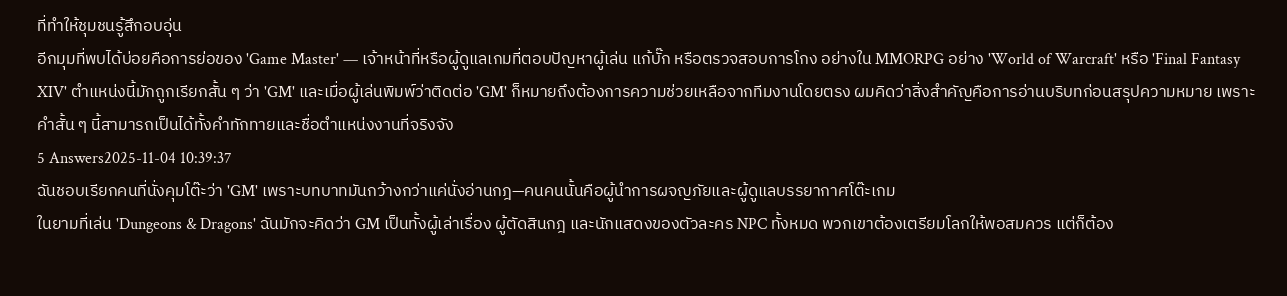ที่ทำให้ชุมชนรู้สึกอบอุ่น
อีกมุมที่พบได้บ่อยคือการย่อของ 'Game Master' — เจ้าหน้าที่หรือผู้ดูแลเกมที่ตอบปัญหาผู้เล่น แก้บั๊ก หรือตรวจสอบการโกง อย่างใน MMORPG อย่าง 'World of Warcraft' หรือ 'Final Fantasy XIV' ตำแหน่งนี้มักถูกเรียกสั้น ๆ ว่า 'GM' และเมื่อผู้เล่นพิมพ์ว่าติดต่อ 'GM' ก็หมายถึงต้องการความช่วยเหลือจากทีมงานโดยตรง ผมคิดว่าสิ่งสำคัญคือการอ่านบริบทก่อนสรุปความหมาย เพราะคำสั้น ๆ นี้สามารถเป็นได้ทั้งคำทักทายและชื่อตำแหน่งงานที่จริงจัง
5 Answers2025-11-04 10:39:37
ฉันชอบเรียกคนที่นั่งคุมโต๊ะว่า 'GM' เพราะบทบาทมันกว้างกว่าแค่นั่งอ่านกฎ—คนคนนั้นคือผู้นำการผจญภัยและผู้ดูแลบรรยากาศโต๊ะเกม
ในยามที่เล่น 'Dungeons & Dragons' ฉันมักจะคิดว่า GM เป็นทั้งผู้เล่าเรื่อง ผู้ตัดสินกฎ และนักแสดงของตัวละคร NPC ทั้งหมด พวกเขาต้องเตรียมโลกให้พอสมควร แต่ก็ต้อง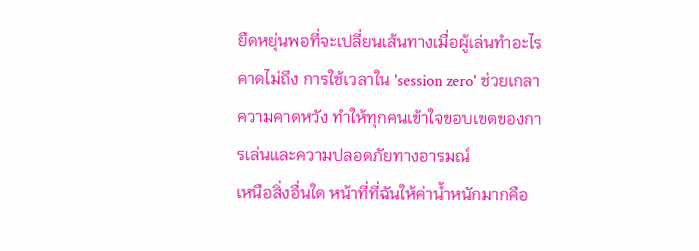ยืดหยุ่นพอที่จะเปลี่ยนเส้นทางเมื่อผู้เล่นทำอะไรคาดไม่ถึง การใช้เวลาใน 'session zero' ช่วยเกลาความคาดหวัง ทำให้ทุกคนเข้าใจขอบเขตของการเล่นและความปลอดภัยทางอารมณ์
เหนือสิ่งอื่นใด หน้าที่ที่ฉันให้ค่าน้ำหนักมากคือ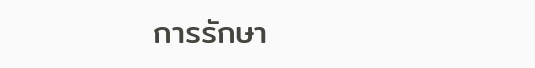การรักษา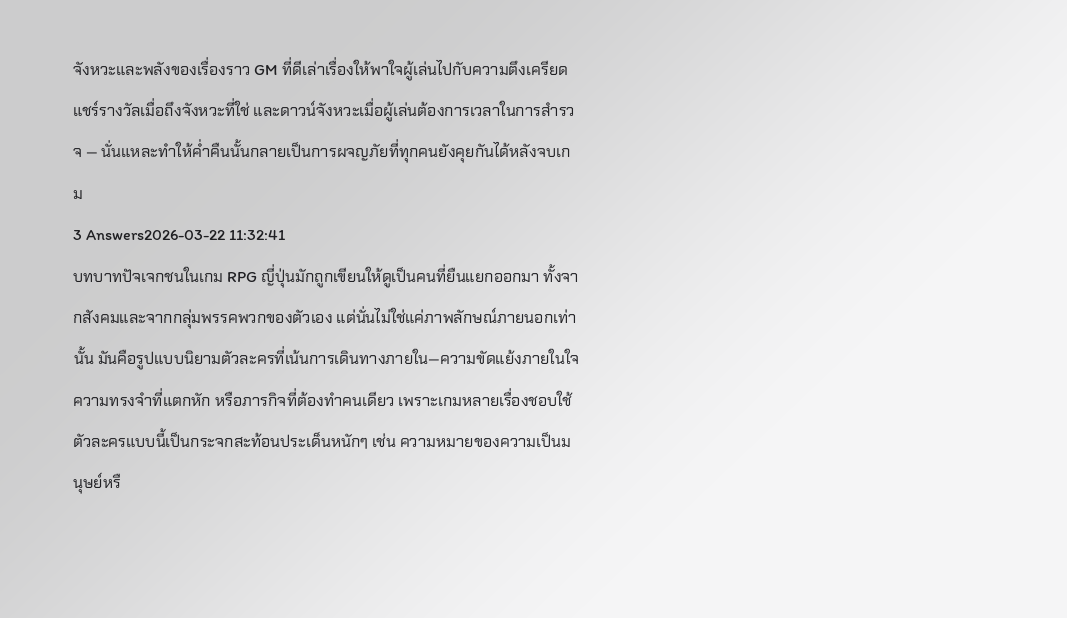จังหวะและพลังของเรื่องราว GM ที่ดีเล่าเรื่องให้พาใจผู้เล่นไปกับความตึงเครียด แชร์รางวัลเมื่อถึงจังหวะที่ใช่ และดาวน์จังหวะเมื่อผู้เล่นต้องการเวลาในการสำรวจ — นั่นแหละทำให้ค่ำคืนนั้นกลายเป็นการผจญภัยที่ทุกคนยังคุยกันได้หลังจบเกม
3 Answers2026-03-22 11:32:41
บทบาทปัจเจกชนในเกม RPG ญี่ปุ่นมักถูกเขียนให้ดูเป็นคนที่ยืนแยกออกมา ทั้งจากสังคมและจากกลุ่มพรรคพวกของตัวเอง แต่นั่นไม่ใช่แค่ภาพลักษณ์ภายนอกเท่านั้น มันคือรูปแบบนิยามตัวละครที่เน้นการเดินทางภายใน—ความขัดแย้งภายในใจ ความทรงจำที่แตกหัก หรือภารกิจที่ต้องทำคนเดียว เพราะเกมหลายเรื่องชอบใช้ตัวละครแบบนี้เป็นกระจกสะท้อนประเด็นหนักๆ เช่น ความหมายของความเป็นมนุษย์หรื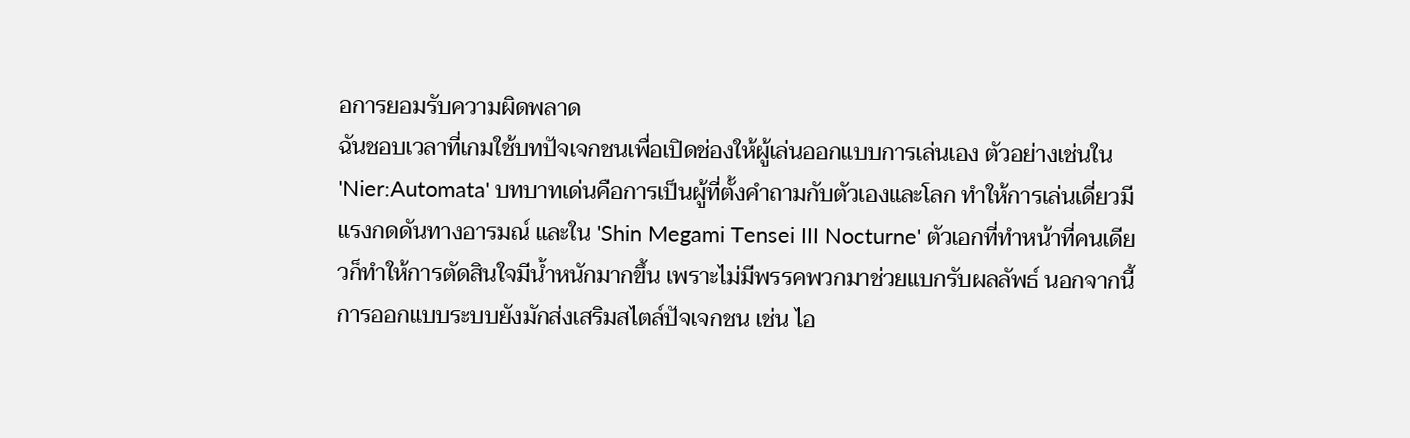อการยอมรับความผิดพลาด
ฉันชอบเวลาที่เกมใช้บทปัจเจกชนเพื่อเปิดช่องให้ผู้เล่นออกแบบการเล่นเอง ตัวอย่างเช่นใน 'Nier:Automata' บทบาทเด่นคือการเป็นผู้ที่ตั้งคำถามกับตัวเองและโลก ทำให้การเล่นเดี่ยวมีแรงกดดันทางอารมณ์ และใน 'Shin Megami Tensei III Nocturne' ตัวเอกที่ทำหน้าที่คนเดียวก็ทำให้การตัดสินใจมีน้ำหนักมากขึ้น เพราะไม่มีพรรคพวกมาช่วยแบกรับผลลัพธ์ นอกจากนี้การออกแบบระบบยังมักส่งเสริมสไตล์ปัจเจกชน เช่น ไอ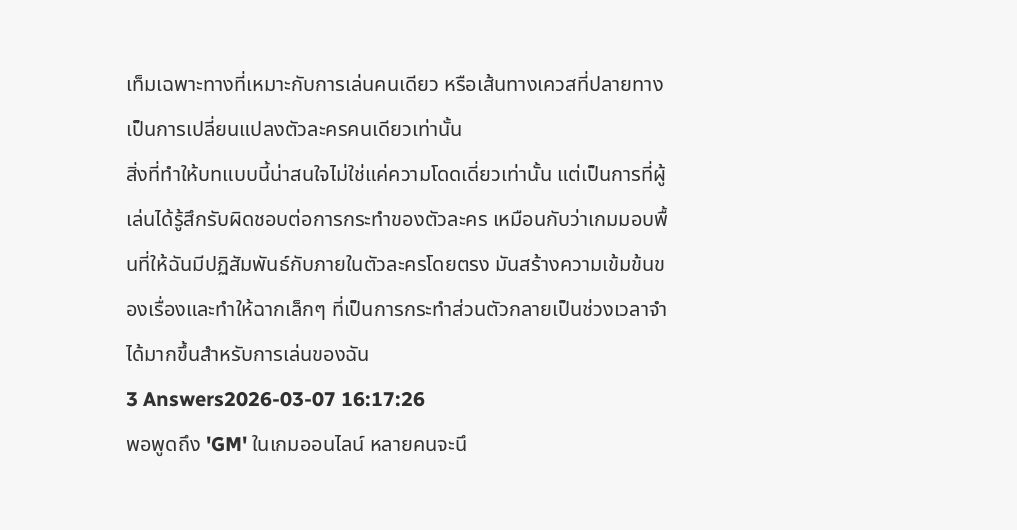เท็มเฉพาะทางที่เหมาะกับการเล่นคนเดียว หรือเส้นทางเควสที่ปลายทางเป็นการเปลี่ยนแปลงตัวละครคนเดียวเท่านั้น
สิ่งที่ทำให้บทแบบนี้น่าสนใจไม่ใช่แค่ความโดดเดี่ยวเท่านั้น แต่เป็นการที่ผู้เล่นได้รู้สึกรับผิดชอบต่อการกระทำของตัวละคร เหมือนกับว่าเกมมอบพื้นที่ให้ฉันมีปฏิสัมพันธ์กับภายในตัวละครโดยตรง มันสร้างความเข้มข้นของเรื่องและทำให้ฉากเล็กๆ ที่เป็นการกระทำส่วนตัวกลายเป็นช่วงเวลาจำได้มากขึ้นสำหรับการเล่นของฉัน
3 Answers2026-03-07 16:17:26
พอพูดถึง 'GM' ในเกมออนไลน์ หลายคนจะนึ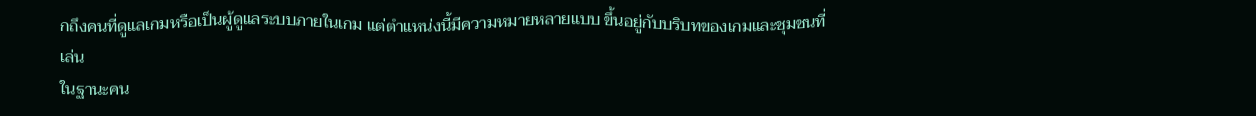กถึงคนที่ดูแลเกมหรือเป็นผู้ดูแลระบบภายในเกม แต่ตำแหน่งนี้มีความหมายหลายแบบ ขึ้นอยู่กับบริบทของเกมและชุมชนที่เล่น
ในฐานะคน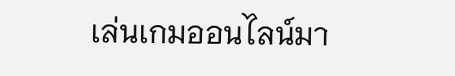เล่นเกมออนไลน์มา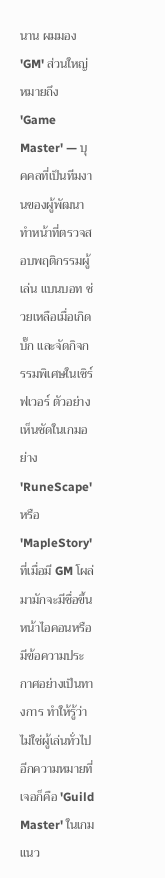นาน ผมมอง 'GM' ส่วนใหญ่หมายถึง 'Game Master' — บุคคลที่เป็นทีมงานของผู้พัฒนา ทำหน้าที่ตรวจสอบพฤติกรรมผู้เล่น แบนบอท ช่วยเหลือเมื่อเกิดบั๊ก และจัดกิจกรรมพิเศษในเซิร์ฟเวอร์ ตัวอย่างเห็นชัดในเกมอย่าง 'RuneScape' หรือ 'MapleStory' ที่เมื่อมี GM โผล่มามักจะมีชื่อขึ้นหน้าไอคอนหรือมีข้อความประกาศอย่างเป็นทางการ ทำให้รู้ว่าไม่ใช่ผู้เล่นทั่วไป
อีกความหมายที่เจอก็คือ 'Guild Master' ในเกมแนว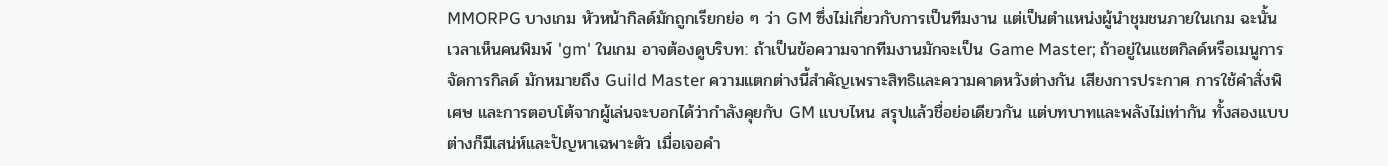MMORPG บางเกม หัวหน้ากิลด์มักถูกเรียกย่อ ๆ ว่า GM ซึ่งไม่เกี่ยวกับการเป็นทีมงาน แต่เป็นตำแหน่งผู้นำชุมชนภายในเกม ฉะนั้นเวลาเห็นคนพิมพ์ 'gm' ในเกม อาจต้องดูบริบท: ถ้าเป็นข้อความจากทีมงานมักจะเป็น Game Master; ถ้าอยู่ในแชตกิลด์หรือเมนูการจัดการกิลด์ มักหมายถึง Guild Master ความแตกต่างนี้สำคัญเพราะสิทธิและความคาดหวังต่างกัน เสียงการประกาศ การใช้คำสั่งพิเศษ และการตอบโต้จากผู้เล่นจะบอกได้ว่ากำลังคุยกับ GM แบบไหน สรุปแล้วชื่อย่อเดียวกัน แต่บทบาทและพลังไม่เท่ากัน ทั้งสองแบบต่างก็มีเสน่ห์และปัญหาเฉพาะตัว เมื่อเจอคำ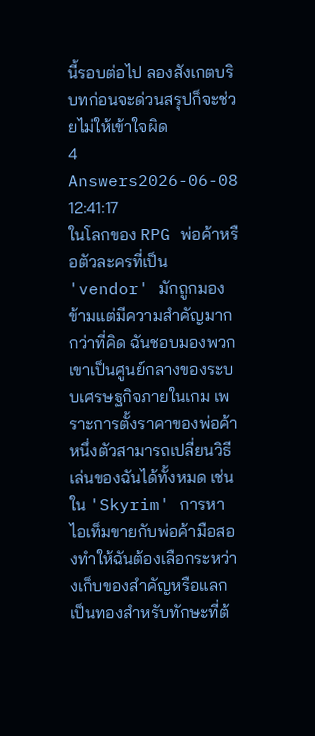นี้รอบต่อไป ลองสังเกตบริบทก่อนจะด่วนสรุปก็จะช่วยไม่ให้เข้าใจผิด
4 Answers2026-06-08 12:41:17
ในโลกของ RPG พ่อค้าหรือตัวละครที่เป็น 'vendor' มักถูกมองข้ามแต่มีความสำคัญมากกว่าที่คิด ฉันชอบมองพวกเขาเป็นศูนย์กลางของระบบเศรษฐกิจภายในเกม เพราะการตั้งราคาของพ่อค้าหนึ่งตัวสามารถเปลี่ยนวิธีเล่นของฉันได้ทั้งหมด เช่น ใน 'Skyrim' การหาไอเท็มขายกับพ่อค้ามือสองทำให้ฉันต้องเลือกระหว่างเก็บของสำคัญหรือแลกเป็นทองสำหรับทักษะที่ต้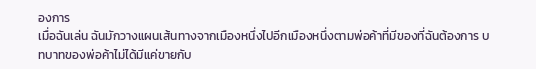องการ
เมื่อฉันเล่น ฉันมักวางแผนเส้นทางจากเมืองหนึ่งไปอีกเมืองหนึ่งตามพ่อค้าที่มีของที่ฉันต้องการ บทบาทของพ่อค้าไม่ได้มีแค่ขายกับ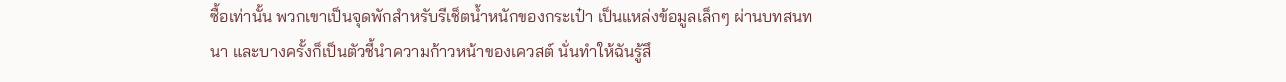ซื้อเท่านั้น พวกเขาเป็นจุดพักสำหรับรีเช็ตน้ำหนักของกระเป๋า เป็นแหล่งข้อมูลเล็กๆ ผ่านบทสนทนา และบางครั้งก็เป็นตัวชี้นำความก้าวหน้าของเควสต์ นั่นทำให้ฉันรู้สึ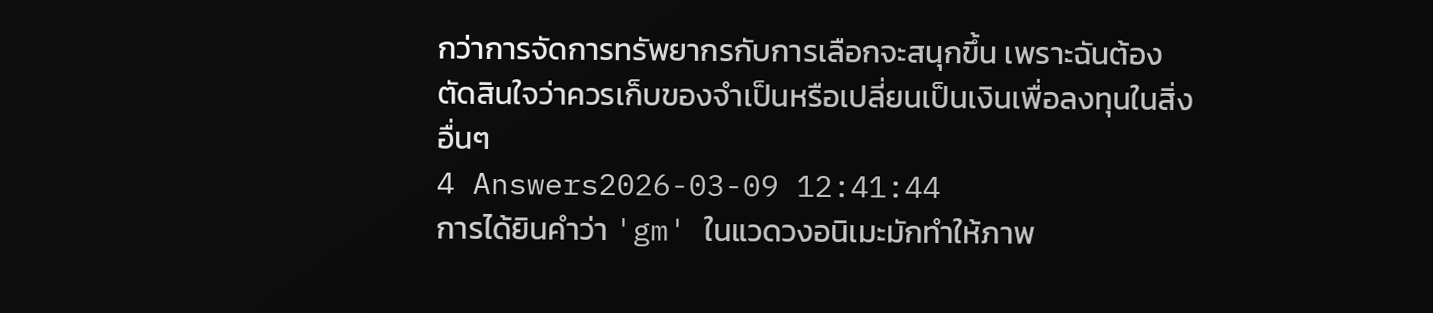กว่าการจัดการทรัพยากรกับการเลือกจะสนุกขึ้น เพราะฉันต้องตัดสินใจว่าควรเก็บของจำเป็นหรือเปลี่ยนเป็นเงินเพื่อลงทุนในสิ่งอื่นๆ
4 Answers2026-03-09 12:41:44
การได้ยินคำว่า 'gm' ในแวดวงอนิเมะมักทำให้ภาพ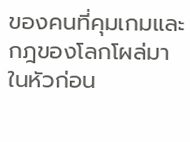ของคนที่คุมเกมและกฎของโลกโผล่มาในหัวก่อน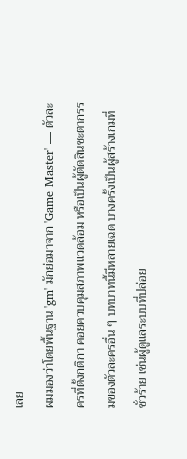เลย
ผมมองว่าโดยพื้นฐาน 'gm' มักย่อมาจาก 'Game Master' — ตัวละครที่ตั้งกติกา คอยควบคุมสภาพแวดล้อม หรือเป็นผู้ตัดสินชะตากรรมของตัวละครอื่น ๆ บทบาทนี้มีหลายเฉด บางครั้งเป็นผู้สร้างเกมที่ชั่วร้าย เช่นผู้ดูแลระบบที่ปล่อย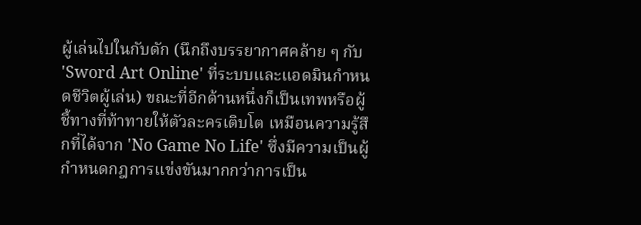ผู้เล่นไปในกับดัก (นึกถึงบรรยากาศคล้าย ๆ กับ 'Sword Art Online' ที่ระบบและแอดมินกำหนดชีวิตผู้เล่น) ขณะที่อีกด้านหนึ่งก็เป็นเทพหรือผู้ชี้ทางที่ท้าทายให้ตัวละครเติบโต เหมือนความรู้สึกที่ได้จาก 'No Game No Life' ซึ่งมีความเป็นผู้กำหนดกฎการแข่งขันมากกว่าการเป็น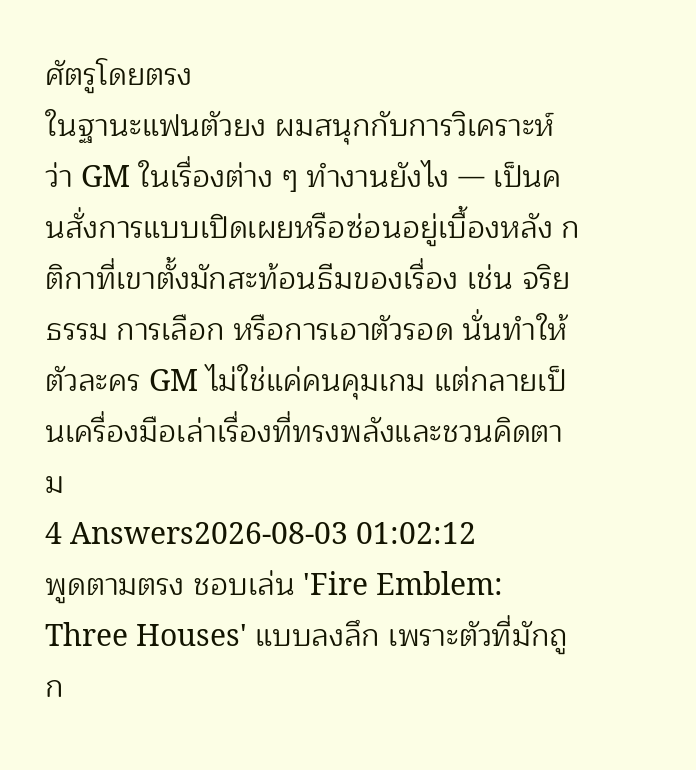ศัตรูโดยตรง
ในฐานะแฟนตัวยง ผมสนุกกับการวิเคราะห์ว่า GM ในเรื่องต่าง ๆ ทำงานยังไง — เป็นคนสั่งการแบบเปิดเผยหรือซ่อนอยู่เบื้องหลัง กติกาที่เขาตั้งมักสะท้อนธีมของเรื่อง เช่น จริยธรรม การเลือก หรือการเอาตัวรอด นั่นทำให้ตัวละคร GM ไม่ใช่แค่คนคุมเกม แต่กลายเป็นเครื่องมือเล่าเรื่องที่ทรงพลังและชวนคิดตาม
4 Answers2026-08-03 01:02:12
พูดตามตรง ชอบเล่น 'Fire Emblem: Three Houses' แบบลงลึก เพราะตัวที่มักถูก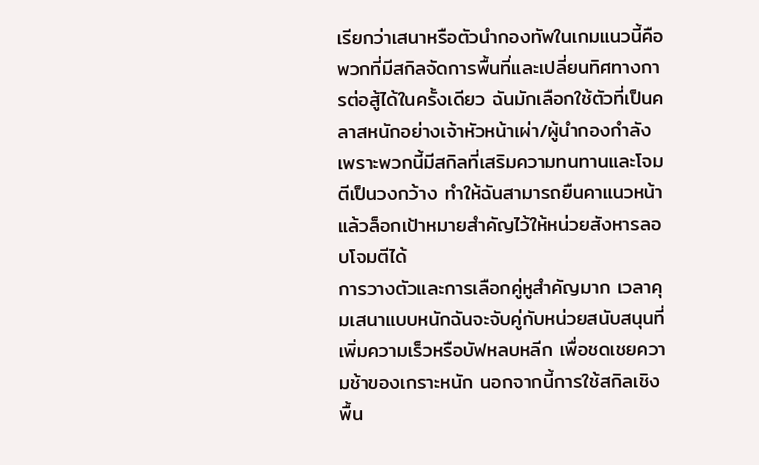เรียกว่าเสนาหรือตัวนำกองทัพในเกมแนวนี้คือพวกที่มีสกิลจัดการพื้นที่และเปลี่ยนทิศทางการต่อสู้ได้ในครั้งเดียว ฉันมักเลือกใช้ตัวที่เป็นคลาสหนักอย่างเจ้าหัวหน้าเผ่า/ผู้นำกองกำลัง เพราะพวกนี้มีสกิลที่เสริมความทนทานและโจมตีเป็นวงกว้าง ทำให้ฉันสามารถยืนคาแนวหน้าแล้วล็อกเป้าหมายสำคัญไว้ให้หน่วยสังหารลอบโจมตีได้
การวางตัวและการเลือกคู่หูสำคัญมาก เวลาคุมเสนาแบบหนักฉันจะจับคู่กับหน่วยสนับสนุนที่เพิ่มความเร็วหรือบัฟหลบหลีก เพื่อชดเชยความช้าของเกราะหนัก นอกจากนี้การใช้สกิลเชิงพื้น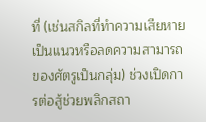ที่ (เช่นสกิลที่ทำความเสียหายเป็นแนวหรือลดความสามารถของศัตรูเป็นกลุ่ม) ช่วงเปิดการต่อสู้ช่วยพลิกสถา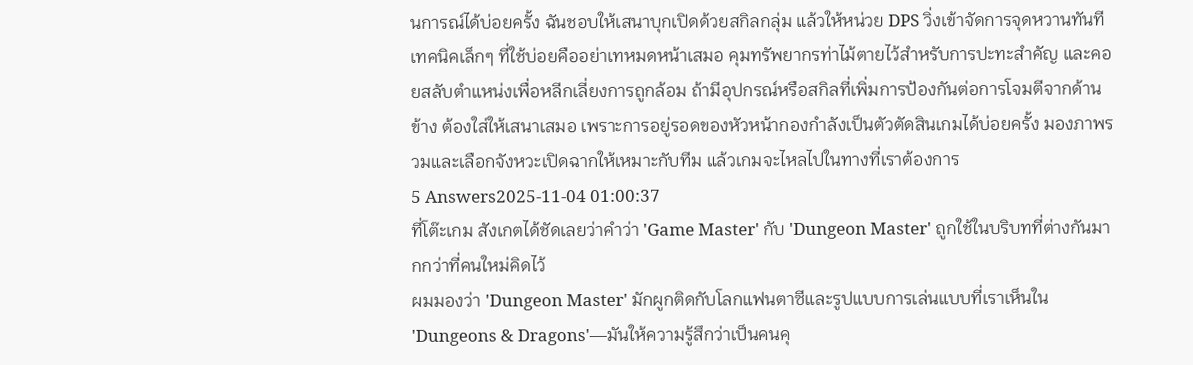นการณ์ได้บ่อยครั้ง ฉันชอบให้เสนาบุกเปิดด้วยสกิลกลุ่ม แล้วให้หน่วย DPS วิ่งเข้าจัดการจุดหวานทันที
เทคนิคเล็กๆ ที่ใช้บ่อยคืออย่าเทหมดหน้าเสมอ คุมทรัพยากรท่าไม้ตายไว้สำหรับการปะทะสำคัญ และคอยสลับตำแหน่งเพื่อหลีกเลี่ยงการถูกล้อม ถ้ามีอุปกรณ์หรือสกิลที่เพิ่มการป้องกันต่อการโจมตีจากด้านข้าง ต้องใส่ให้เสนาเสมอ เพราะการอยู่รอดของหัวหน้ากองกำลังเป็นตัวตัดสินเกมได้บ่อยครั้ง มองภาพรวมและเลือกจังหวะเปิดฉากให้เหมาะกับทีม แล้วเกมจะไหลไปในทางที่เราต้องการ
5 Answers2025-11-04 01:00:37
ที่โต๊ะเกม สังเกตได้ชัดเลยว่าคำว่า 'Game Master' กับ 'Dungeon Master' ถูกใช้ในบริบทที่ต่างกันมากกว่าที่คนใหม่คิดไว้
ผมมองว่า 'Dungeon Master' มักผูกติดกับโลกแฟนตาซีและรูปแบบการเล่นแบบที่เราเห็นใน 'Dungeons & Dragons'—มันให้ความรู้สึกว่าเป็นคนคุ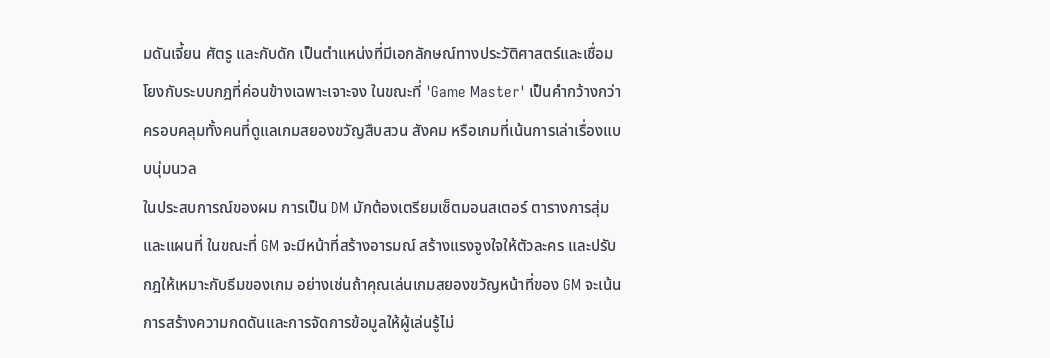มดันเจี้ยน ศัตรู และกับดัก เป็นตำแหน่งที่มีเอกลักษณ์ทางประวัติศาสตร์และเชื่อมโยงกับระบบกฎที่ค่อนข้างเฉพาะเจาะจง ในขณะที่ 'Game Master' เป็นคำกว้างกว่า ครอบคลุมทั้งคนที่ดูแลเกมสยองขวัญสืบสวน สังคม หรือเกมที่เน้นการเล่าเรื่องแบบนุ่มนวล
ในประสบการณ์ของผม การเป็น DM มักต้องเตรียมเซ็ตมอนสเตอร์ ตารางการสุ่ม และแผนที่ ในขณะที่ GM จะมีหน้าที่สร้างอารมณ์ สร้างแรงจูงใจให้ตัวละคร และปรับกฎให้เหมาะกับธีมของเกม อย่างเช่นถ้าคุณเล่นเกมสยองขวัญหน้าที่ของ GM จะเน้นการสร้างความกดดันและการจัดการข้อมูลให้ผู้เล่นรู้ไม่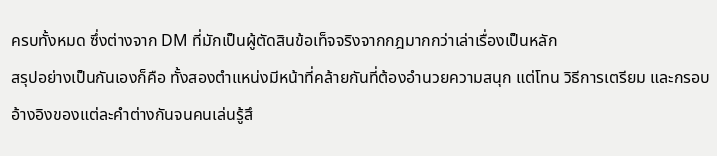ครบทั้งหมด ซึ่งต่างจาก DM ที่มักเป็นผู้ตัดสินข้อเท็จจริงจากกฎมากกว่าเล่าเรื่องเป็นหลัก
สรุปอย่างเป็นกันเองก็คือ ทั้งสองตำแหน่งมีหน้าที่คล้ายกันที่ต้องอำนวยความสนุก แต่โทน วิธีการเตรียม และกรอบอ้างอิงของแต่ละคำต่างกันจนคนเล่นรู้สึ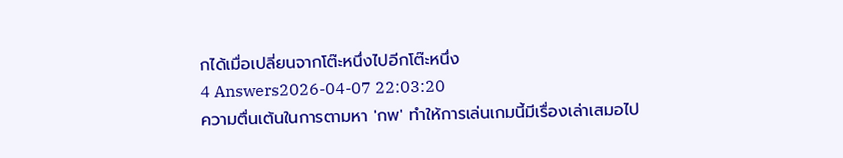กได้เมื่อเปลี่ยนจากโต๊ะหนึ่งไปอีกโต๊ะหนึ่ง
4 Answers2026-04-07 22:03:20
ความตื่นเต้นในการตามหา 'กพ' ทำให้การเล่นเกมนี้มีเรื่องเล่าเสมอไป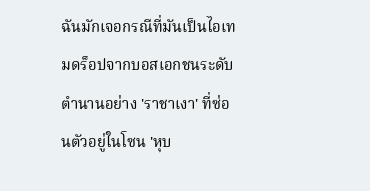ฉันมักเจอกรณีที่มันเป็นไอเทมดร็อปจากบอสเอกชนระดับตำนานอย่าง 'ราชาเงา' ที่ซ่อนตัวอยู่ในโซน 'หุบ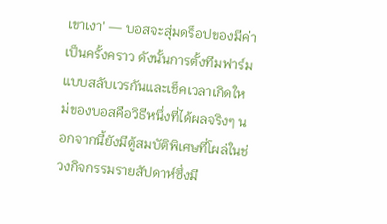เขาเงา' — บอสจะสุ่มดร็อปของมีค่าเป็นครั้งคราว ดังนั้นการตั้งทีมฟาร์มแบบสลับเวรกันและเช็คเวลาเกิดใหม่ของบอสคือวิธีหนึ่งที่ได้ผลจริงๆ นอกจากนี้ยังมีตู้สมบัติพิเศษที่โผล่ในช่วงกิจกรรมรายสัปดาห์ซึ่งมี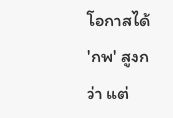โอกาสได้ 'กพ' สูงกว่า แต่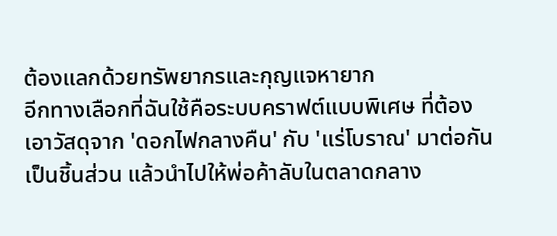ต้องแลกด้วยทรัพยากรและกุญแจหายาก
อีกทางเลือกที่ฉันใช้คือระบบคราฟต์แบบพิเศษ ที่ต้องเอาวัสดุจาก 'ดอกไฟกลางคืน' กับ 'แร่โบราณ' มาต่อกันเป็นชิ้นส่วน แล้วนำไปให้พ่อค้าลับในตลาดกลาง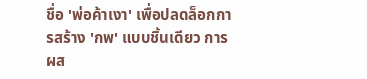ชื่อ 'พ่อค้าเงา' เพื่อปลดล็อกการสร้าง 'กพ' แบบชิ้นเดียว การผส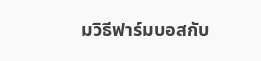มวิธีฟาร์มบอสกับ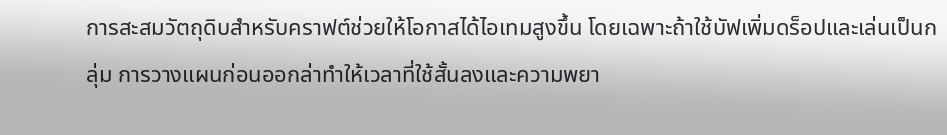การสะสมวัตถุดิบสำหรับคราฟต์ช่วยให้โอกาสได้ไอเทมสูงขึ้น โดยเฉพาะถ้าใช้บัฟเพิ่มดร็อปและเล่นเป็นกลุ่ม การวางแผนก่อนออกล่าทำให้เวลาที่ใช้สั้นลงและความพยา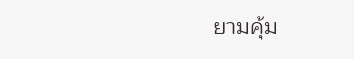ยามคุ้ม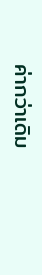ค่ากว่าเดิม